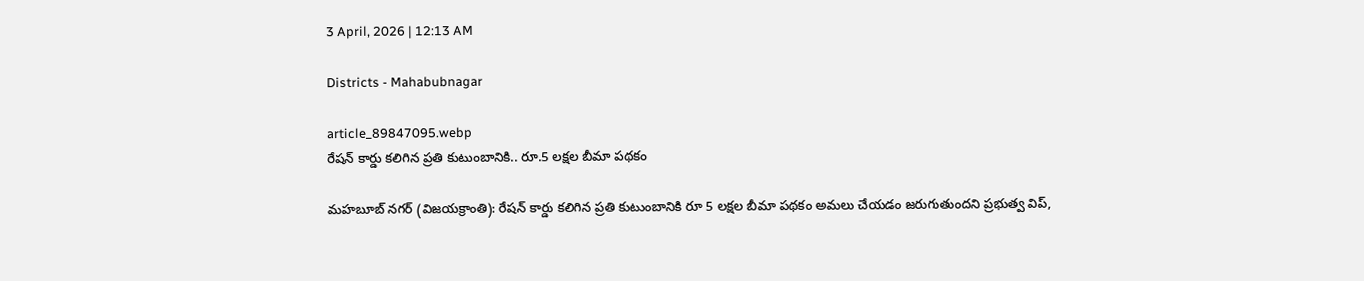3 April, 2026 | 12:13 AM

Districts - Mahabubnagar

article_89847095.webp
రేషన్ కార్డు కలిగిన ప్రతి కుటుంబానికి.. రూ.5 లక్షల బీమా పథకం

మహబూబ్ నగర్ (విజయక్రాంతి): రేషన్ కార్డు కలిగిన ప్రతి కుటుంబానికి రూ 5 లక్షల బీమా పథకం అమలు చేయడం జరుగుతుందని ప్రభుత్వ విప్,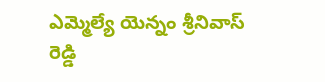ఎమ్మెల్యే యెన్నం శ్రీనివాస్ రెడ్డి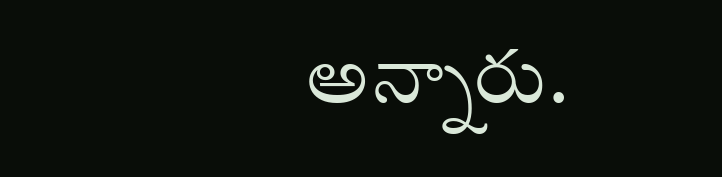అన్నారు.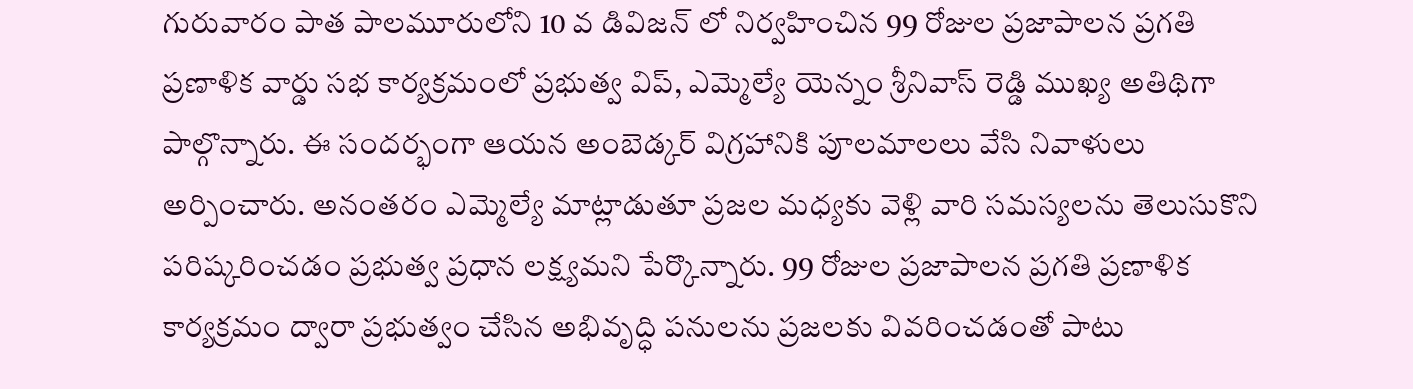గురువారం పాత పాలమూరులోని 10 వ డివిజన్ లో నిర్వహించిన 99 రోజుల ప్రజాపాలన ప్రగతి ప్రణాళిక వార్డు సభ కార్యక్రమంలో ప్రభుత్వ విప్, ఎమ్మెల్యే యెన్నం శ్రీనివాస్ రెడ్డి ముఖ్య అతిథిగా పాల్గొన్నారు. ఈ సందర్భంగా ఆయన అంబెడ్కర్ విగ్రహానికి పూలమాలలు వేసి నివాళులు అర్పించారు. అనంతరం ఎమ్మెల్యే మాట్లాడుతూ ప్రజల మధ్యకు వెళ్లి వారి సమస్యలను తెలుసుకొని పరిష్కరించడం ప్రభుత్వ ప్రధాన లక్ష్యమని పేర్కొన్నారు. 99 రోజుల ప్రజాపాలన ప్రగతి ప్రణాళిక కార్యక్రమం ద్వారా ప్రభుత్వం చేసిన అభివృద్ధి పనులను ప్రజలకు వివరించడంతో పాటు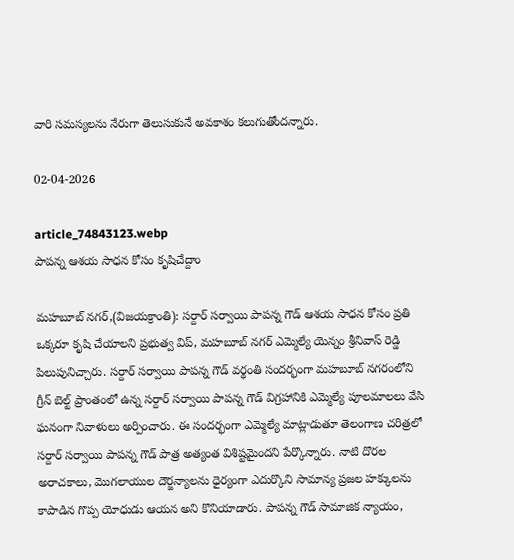వారి సమస్యలను నేరుగా తెలుసుకునే అవకాశం కలుగుతోందన్నారు.

02-04-2026

article_74843123.webp
పాపన్న ఆశయ సాధన కోసం కృషిచేద్దాం

మహబూబ్ నగర్,(విజయక్రాంతి): సర్దార్ సర్వాయి పాపన్న గౌడ్ ఆశయ సాధన కోసం ప్రతి ఒక్కరూ కృషి చేయాలని ప్రభుత్వ విప్, మహబూబ్ నగర్ ఎమ్మెల్యే యెన్నం శ్రీనివాస్ రెడ్డి పిలుపునిచ్చారు. సర్దార్ సర్వాయి పాపన్న గౌడ్ వర్థంతి సందర్భంగా మహబూబ్ నగరంలోని గ్రీన్ బెల్ట్ ప్రాంతంలో ఉన్న సర్దార్ సర్వాయి పాపన్న గౌడ్ విగ్రహానికి ఎమ్మెల్యే పూలమాలలు వేసి ఘనంగా నివాళులు అర్పించారు. ఈ సందర్భంగా ఎమ్మెల్యే మాట్లాడుతూ తెలంగాణ చరిత్రలో సర్దార్ సర్వాయి పాపన్న గౌడ్ పాత్ర అత్యంత విశిష్టమైందని పేర్కొన్నారు. నాటి దొరల అరాచకాలు, మొగలాయుల దౌర్జన్యాలను ధైర్యంగా ఎదుర్కొని సామాన్య ప్రజల హక్కులను కాపాడిన గొప్ప యోధుడు ఆయన అని కొనియాడారు. పాపన్న గౌడ్ సామాజిక న్యాయం,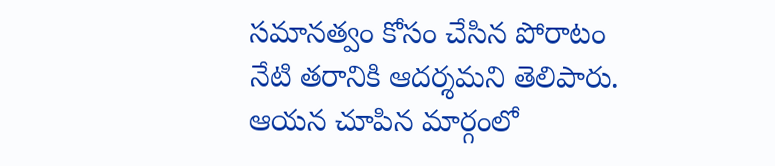సమానత్వం కోసం చేసిన పోరాటం నేటి తరానికి ఆదర్శమని తెలిపారు. ఆయన చూపిన మార్గంలో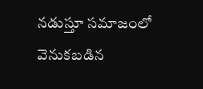నడుస్తూ సమాజంలో వెనుకబడిన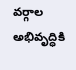వర్గాల అభివృద్ధికి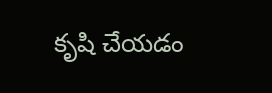కృషి చేయడం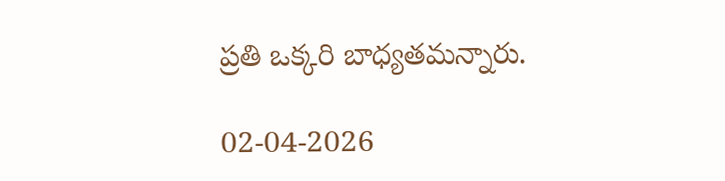ప్రతి ఒక్కరి బాధ్యతమన్నారు.

02-04-2026